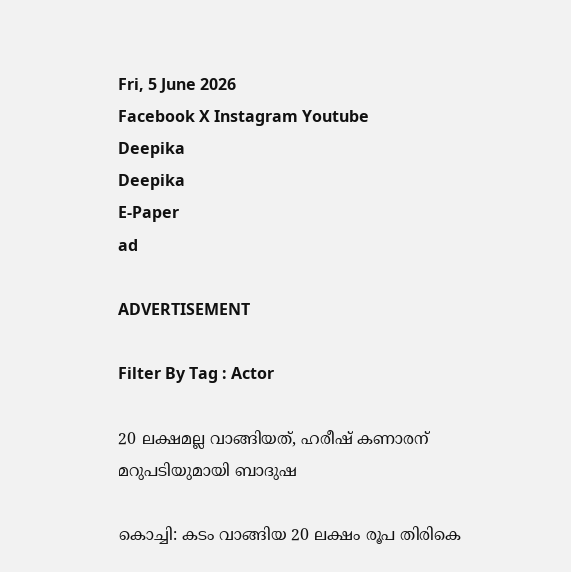Fri, 5 June 2026
Facebook X Instagram Youtube
Deepika
Deepika
E-Paper
ad

ADVERTISEMENT

Filter By Tag : Actor

20 ലക്ഷമല്ല വാങ്ങിയത്, ഹരീഷ് കണാരന് മറുപടിയുമായി ബാദുഷ

കൊച്ചി: കടം വാങ്ങിയ 20 ലക്ഷം രൂപ തിരികെ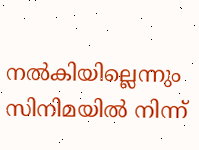നല്‍കിയില്ലെന്നും സിനിമയില്‍ നിന്ന്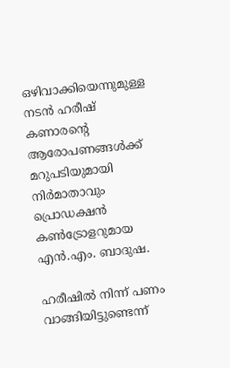ഒഴിവാക്കിയെന്നുമുള്ള നടന്‍ ഹരീഷ് കണാരന്‍റെ ആരോപണങ്ങള്‍ക്ക് മറുപടിയുമായി നിര്‍മാതാവും പ്രൊഡക്ഷന്‍ കണ്‍ട്രോളറുമായ എന്‍.എം. ബാദുഷ.

ഹരീഷില്‍ നിന്ന് പണം വാങ്ങിയിട്ടുണ്ടെന്ന്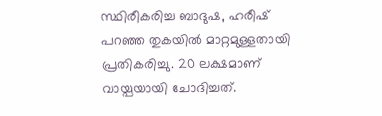സ്ഥിരീകരിച്ച ബാദുഷ, ഹരീഷ് പറഞ്ഞ തുകയില്‍ മാറ്റമുള്ളതായി പ്രതികരിച്ചു. 20 ലക്ഷമാണ് വായ്പയായി ചോദിച്ചത്.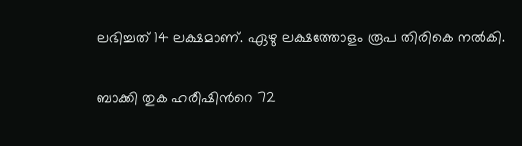ലഭിച്ചത് 14 ലക്ഷമാണ്. ഏഴു ലക്ഷത്തോളം രൂപ തിരികെ നല്‍കി.

ബാക്കി തുക ഹരീഷിന്‍റെ 72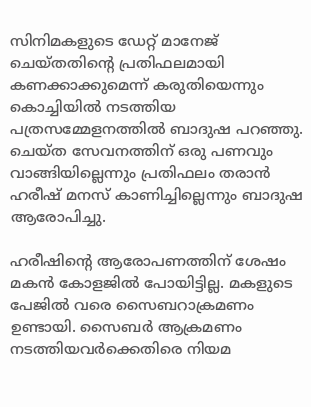സിനിമകളുടെ ഡേറ്റ് മാനേജ് ചെയ്തതിന്‍റെ പ്രതിഫലമായി കണക്കാക്കുമെന്ന് കരുതിയെന്നും കൊച്ചിയില്‍ നടത്തിയ പത്രസമ്മേളനത്തില്‍ ബാദുഷ പറഞ്ഞു. ചെയ്ത സേവനത്തിന് ഒരു പണവും വാങ്ങിയില്ലെന്നും പ്രതിഫലം തരാന്‍ ഹരീഷ് മനസ് കാണിച്ചില്ലെന്നും ബാദുഷ ആരോപിച്ചു.

ഹരീഷിന്‍റെ ആരോപണത്തിന് ശേഷം മകന്‍ കോളജില്‍ പോയിട്ടില്ല. മകളുടെ പേജില്‍ വരെ സൈബറാക്രമണം ഉണ്ടായി. സൈബര്‍ ആക്രമണം നടത്തിയവര്‍ക്കെതിരെ നിയമ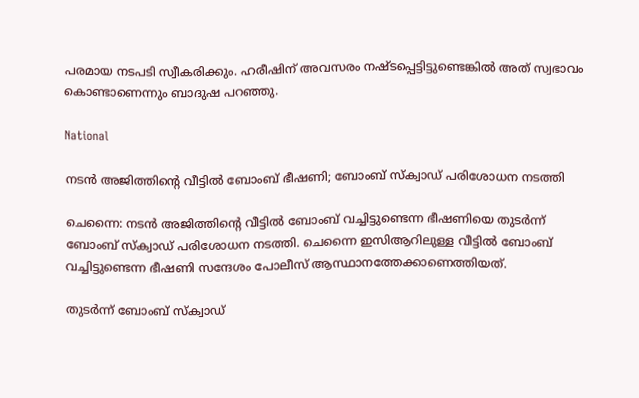പരമായ നടപടി സ്വീകരിക്കും. ഹരീഷിന് അവസരം നഷ്ടപ്പെട്ടിട്ടുണ്ടെങ്കില്‍ അത് സ്വഭാവം കൊണ്ടാണെന്നും ബാദുഷ പറഞ്ഞു.

National

നടൻ അജിത്തിന്‍റെ വീട്ടിൽ ബോംബ് ഭീഷണി; ബോംബ് സ്ക്വാഡ് പരിശോധന നടത്തി

ചെന്നൈ: നടൻ അജിത്തിന്‍റെ വീട്ടിൽ ബോംബ് വച്ചിട്ടുണ്ടെന്ന ഭീഷണിയെ തുടർന്ന് ബോംബ് സ്ക്വാഡ് പരിശോധന നടത്തി. ചെന്നൈ ഇസിആറിലുള്ള വീട്ടിൽ ബോംബ് വച്ചിട്ടുണ്ടെന്ന ഭീഷണി സന്ദേശം പോലീസ് ആസ്ഥാനത്തേക്കാണെത്തിയത്.

തുടർന്ന് ബോംബ് സ്ക്വാഡ്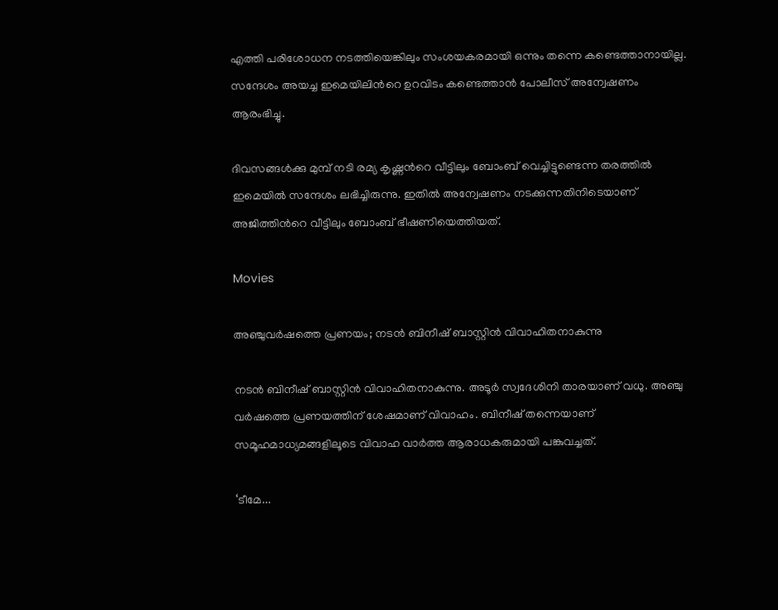എത്തി പരിശോധന നടത്തിയെങ്കിലും സംശയകരമായി ഒന്നും തന്നെ കണ്ടെത്താനായില്ല. സന്ദേശം അയച്ച ഇമെയിലിന്‍റെ ഉറവിടം കണ്ടെത്താൻ പോലീസ് അന്വേഷണം ആരംഭിച്ചു.

ദിവസങ്ങൾക്കു മുമ്പ് നടി രമ്യ കൃഷ്ണന്‍റെ വീട്ടിലും ബോംബ് വെച്ചിട്ടുണ്ടെന്ന തരത്തില്‍ ഇമെയില്‍ സന്ദേശം ലഭിച്ചിരുന്നു. ഇതിൽ അന്വേഷണം നടക്കുന്നതിനിടെയാണ് അജിത്തിന്‍റെ വീട്ടിലും ബോംബ് ഭീഷണിയെത്തിയത്.

Movies

അഞ്ചുവർഷത്തെ പ്രണയം; നടൻ ബിനീഷ് ബാസ്റ്റിൻ വിവാഹിതനാകുന്നു

നടൻ ബിനീഷ് ബാസ്റ്റിൻ വിവാഹിതനാകുന്നു. അടൂർ സ്വദേശിനി താരയാണ് വധു. അഞ്ചു വർഷത്തെ പ്രണയത്തിന് ശേഷമാണ് വിവാഹം. ബിനീഷ് തന്നെയാണ് സമൂഹമാധ്യമങ്ങളിലൂടെ വിവാഹ വാർത്ത ആരാധകരുമായി പങ്കുവച്ചത്.

‘ടീമേ...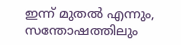ഇന്ന് മുതൽ എന്നും, സന്തോഷത്തിലും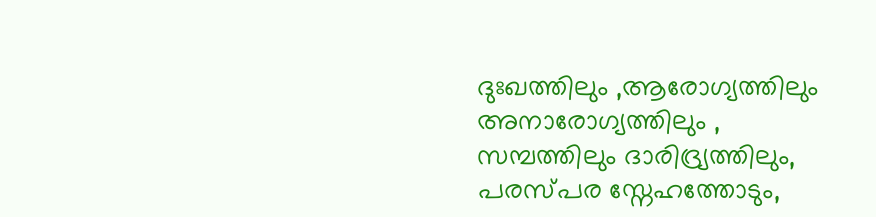ദുഃഖത്തിലും ,ആരോഗ്യത്തിലും അനാരോഗ്യത്തിലും , സമ്പത്തിലും ദാരിദ്ര്യത്തിലും, പരസ്പര സ്നേഹത്തോടും,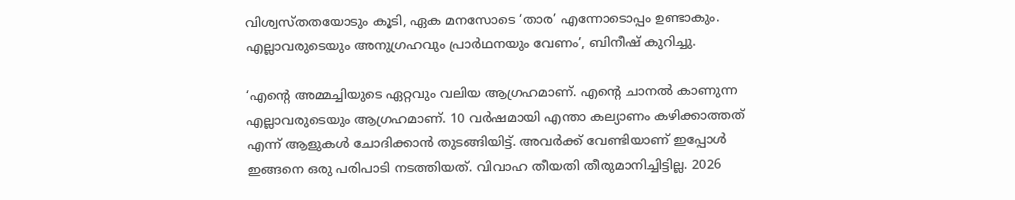വിശ്വസ്തതയോടും കൂടി, ഏക മനസോടെ ‘താര’ എന്നോടൊപ്പം ഉണ്ടാകും. എല്ലാവരുടെയും അനുഗ്രഹവും പ്രാർഥനയും വേണം’, ബിനീഷ് കുറിച്ചു.

‘എന്‍റെ അമ്മച്ചിയുടെ ഏറ്റവും വലിയ ആഗ്രഹമാണ്. എന്‍റെ ചാനൽ കാണുന്ന എല്ലാവരുടെയും ആഗ്രഹമാണ്. 10 വർഷമായി എന്താ കല്യാണം കഴിക്കാത്തത് എന്ന് ആളുകൾ ചോദിക്കാൻ തുടങ്ങിയിട്ട്. അവർക്ക് വേണ്ടിയാണ് ഇപ്പോൾ ഇങ്ങനെ ഒരു പരിപാടി നടത്തിയത്. വിവാഹ തീയതി തീരുമാനിച്ചിട്ടില്ല. 2026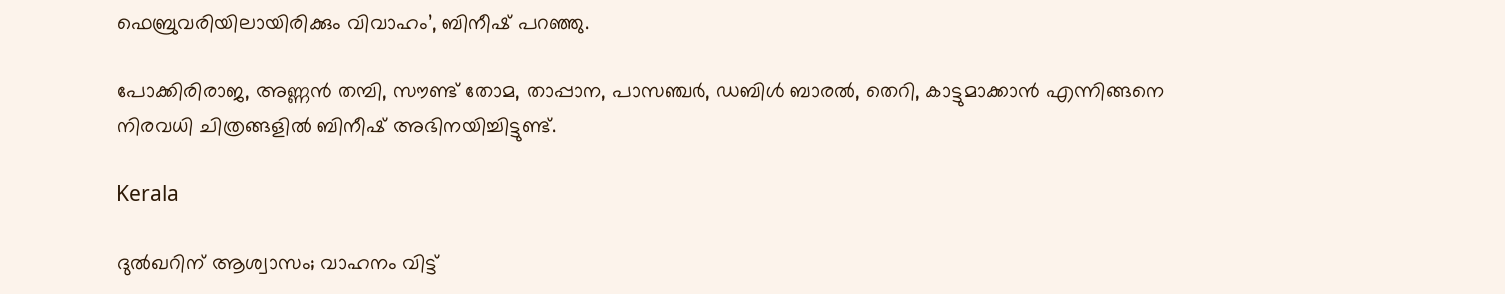ഫെബ്രുവരിയിലായിരിക്കും വിവാഹം’, ബിനീഷ് പറഞ്ഞു.

പോക്കിരിരാജ, അണ്ണൻ തമ്പി, സൗണ്ട് തോമ, താപ്പാന, പാസഞ്ചർ, ഡബിൾ ബാരൽ, തെറി, കാട്ടുമാക്കാൻ എന്നിങ്ങനെ നിരവധി ചിത്രങ്ങളിൽ ബിനീഷ് അഭിനയിച്ചിട്ടുണ്ട്.

Kerala

ദുല്‍ഖറിന് ആശ്വാസം; വാഹനം വിട്ട്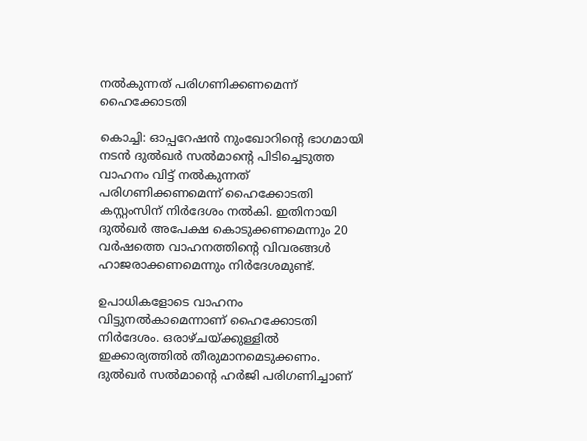നല്‍കുന്നത് പരിഗണിക്കണമെന്ന് ഹൈക്കോടതി

കൊച്ചി: ഓപ്പറേഷന്‍ നുംഖോറിന്‍റെ ഭാഗമായി നടന്‍ ദുല്‍ഖര്‍ സല്‍മാന്‍റെ പിടിച്ചെടുത്ത വാഹനം വിട്ട് നല്‍കുന്നത് പരിഗണിക്കണമെന്ന് ഹൈക്കോടതി കസ്റ്റംസിന് നിർദേശം നൽകി. ഇതിനായി ദുല്‍ഖര്‍ അപേക്ഷ കൊടുക്കണമെന്നും 20 വര്‍ഷത്തെ വാഹനത്തിന്‍റെ വിവരങ്ങള്‍ ഹാജരാക്കണമെന്നും നിര്‍ദേശമുണ്ട്.

ഉപാധികളോടെ വാഹനം വിട്ടുനല്‍കാമെന്നാണ് ഹൈക്കോടതി നിര്‍ദേശം. ഒരാഴ്ചയ്ക്കുള്ളില്‍ ഇക്കാര്യത്തില്‍ തീരുമാനമെടുക്കണം. ദുല്‍ഖര്‍ സല്‍മാന്‍റെ ഹര്‍ജി പരിഗണിച്ചാണ്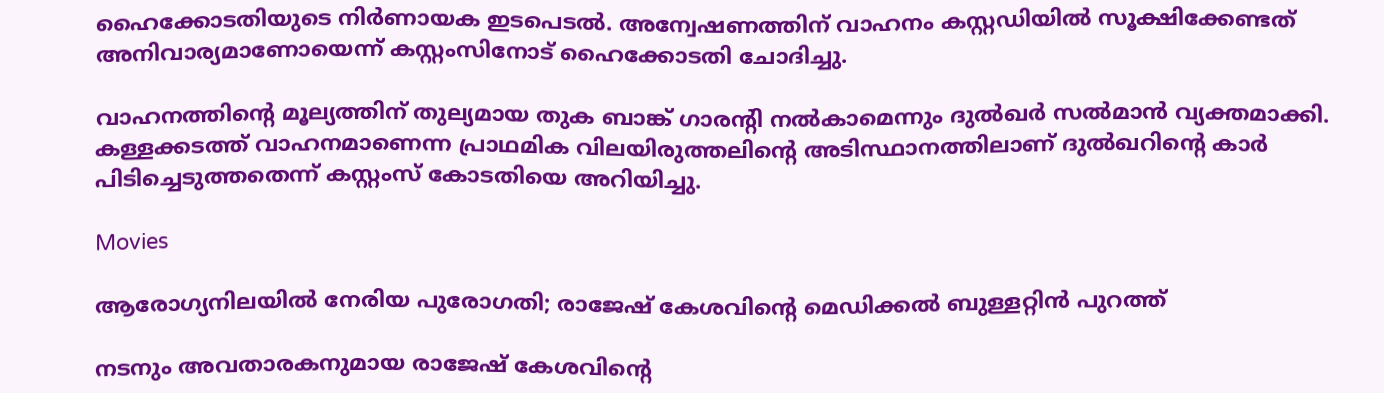ഹൈക്കോടതിയുടെ നിര്‍ണായക ഇടപെടല്‍. അന്വേഷണത്തിന് വാഹനം കസ്റ്റഡിയില്‍ സൂക്ഷിക്കേണ്ടത് അനിവാര്യമാണോയെന്ന് കസ്റ്റംസിനോട് ഹൈക്കോടതി ചോദിച്ചു.

വാഹനത്തിന്‍റെ മൂല്യത്തിന് തുല്യമായ തുക ബാങ്ക് ഗാരന്‍റി നല്‍കാമെന്നും ദുല്‍ഖര്‍ സല്‍മാന്‍ വ്യക്തമാക്കി. കള്ളക്കടത്ത് വാഹനമാണെന്ന പ്രാഥമിക വിലയിരുത്തലിന്‍റെ അടിസ്ഥാനത്തിലാണ് ദുല്‍ഖറിന്‍റെ കാർ പിടിച്ചെടുത്തതെന്ന് കസ്റ്റംസ് കോടതിയെ അറിയിച്ചു.

Movies

ആരോഗ്യനിലയിൽ നേരിയ പുരോഗതി; രാജേഷ് കേശവിന്‍റെ മെഡിക്കൽ ബുള്ളറ്റിൻ പുറത്ത്

നടനും അവതാരകനുമായ രാജേഷ് കേശവിന്‍റെ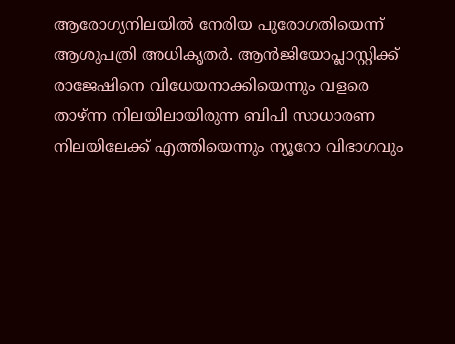ആരോഗ്യനിലയിൽ നേരിയ പുരോഗതിയെന്ന് ആശുപത്രി അധികൃതർ. ആൻജിയോപ്ലാസ്റ്റിക്ക് രാജേഷിനെ വിധേയനാക്കിയെന്നും വളരെ താഴ്ന്ന നിലയിലായിരുന്ന ബിപി സാധാരണ നിലയിലേക്ക് എത്തിയെന്നും ന്യൂറോ വിഭാഗവും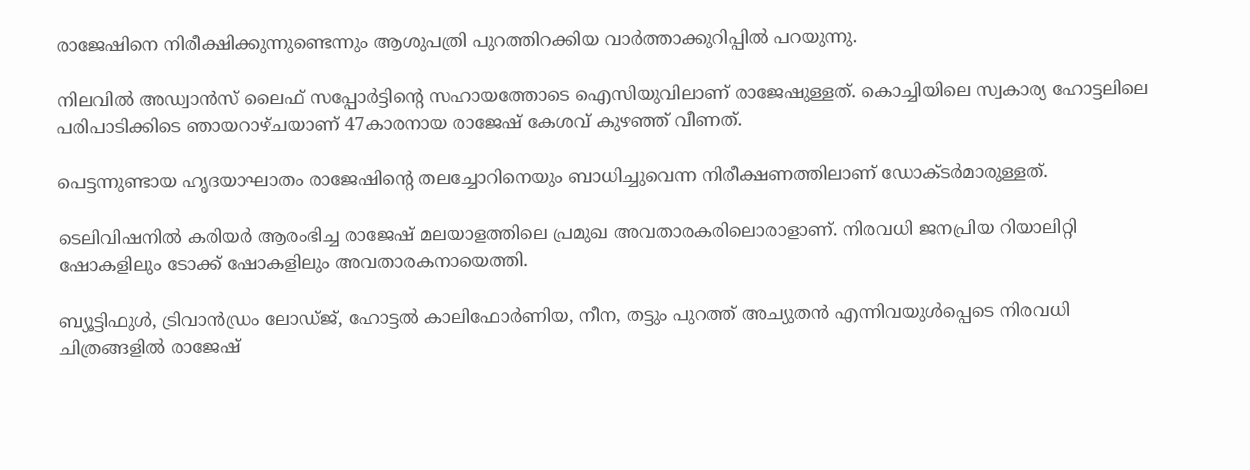രാജേഷിനെ നിരീക്ഷിക്കുന്നുണ്ടെന്നും ആശുപത്രി പുറത്തിറക്കിയ വാർത്താക്കുറിപ്പിൽ പറയുന്നു.

നിലവിൽ അഡ്വാൻസ് ലൈഫ് സപ്പോർട്ടിന്‍റെ സഹായത്തോടെ ഐസിയുവിലാണ് രാജേഷുള്ളത്. കൊച്ചിയിലെ സ്വകാര്യ ഹോട്ടലിലെ പരിപാടിക്കിടെ ഞായറാഴ്ചയാണ് 47കാരനായ രാജേഷ് കേശവ് കുഴഞ്ഞ് വീണത്.

പെട്ടന്നുണ്ടായ ഹൃദയാഘാതം രാജേഷിന്‍റെ തലച്ചോറിനെയും ബാധിച്ചുവെന്ന നിരീക്ഷണത്തിലാണ് ഡോക്ടർമാരുള്ളത്.

ടെലിവിഷനിൽ കരിയ‍ർ ആരംഭിച്ച രാജേഷ് മലയാളത്തിലെ പ്രമുഖ അവതാരകരിലൊരാളാണ്. നിരവധി ജനപ്രിയ റിയാലിറ്റി ഷോകളിലും ടോക്ക് ഷോകളിലും അവതാരകനായെത്തി.

ബ്യൂട്ടിഫുൾ, ട്രിവാൻഡ്രം ലോഡ്ജ്, ഹോട്ടൽ കാലിഫോർണിയ, നീന, തട്ടും പുറത്ത് അച്യുതൻ എന്നിവയുൾപ്പെടെ നിരവധി ചിത്രങ്ങളിൽ രാജേഷ്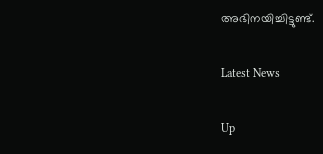അഭിനയിച്ചിട്ടുണ്ട്.

Latest News

Up